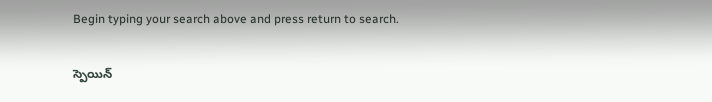Begin typing your search above and press return to search.

స్పెయిన్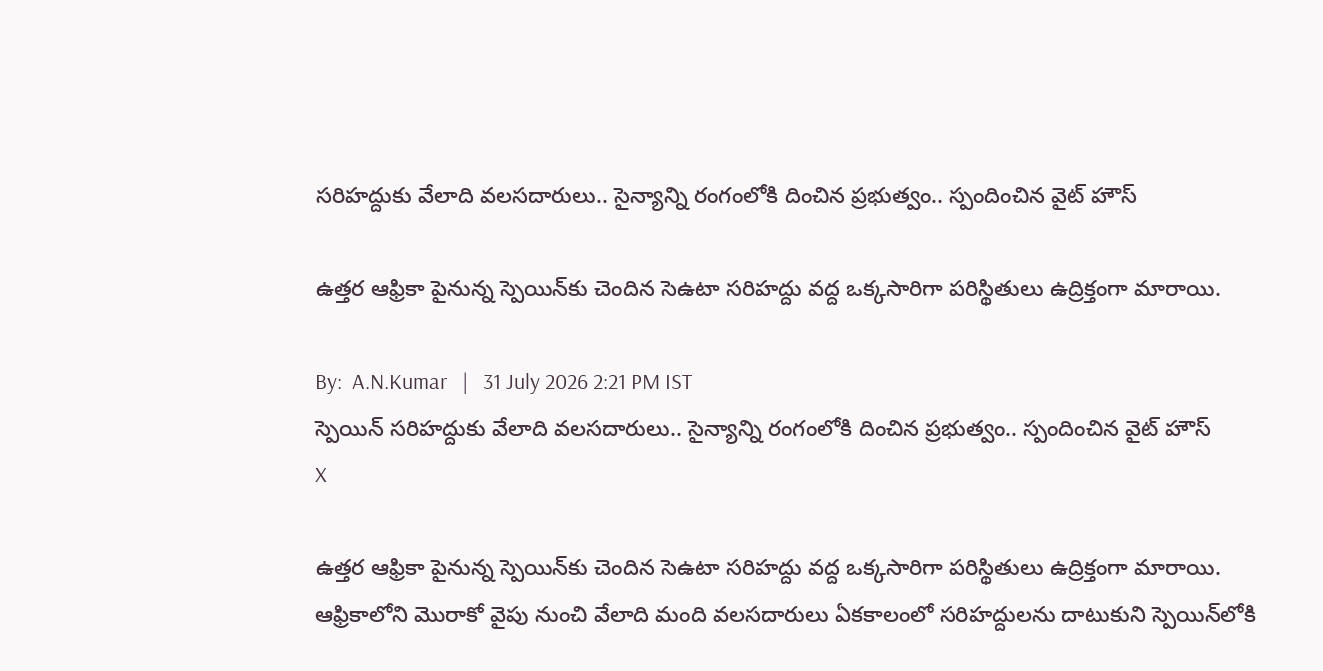సరిహద్దుకు వేలాది వలసదారులు.. సైన్యాన్ని రంగంలోకి దించిన ప్రభుత్వం.. స్పందించిన వైట్ హౌస్

ఉత్తర ఆఫ్రికా పైనున్న స్పెయిన్‌కు చెందిన సెఉటా సరిహద్దు వద్ద ఒక్కసారిగా పరిస్థితులు ఉద్రిక్తంగా మారాయి.

By:  A.N.Kumar   |   31 July 2026 2:21 PM IST
స్పెయిన్ సరిహద్దుకు వేలాది వలసదారులు.. సైన్యాన్ని రంగంలోకి దించిన ప్రభుత్వం.. స్పందించిన వైట్ హౌస్
X

ఉత్తర ఆఫ్రికా పైనున్న స్పెయిన్‌కు చెందిన సెఉటా సరిహద్దు వద్ద ఒక్కసారిగా పరిస్థితులు ఉద్రిక్తంగా మారాయి. ఆఫ్రికాలోని మొరాకో వైపు నుంచి వేలాది మంది వలసదారులు ఏకకాలంలో సరిహద్దులను దాటుకుని స్పెయిన్‌లోకి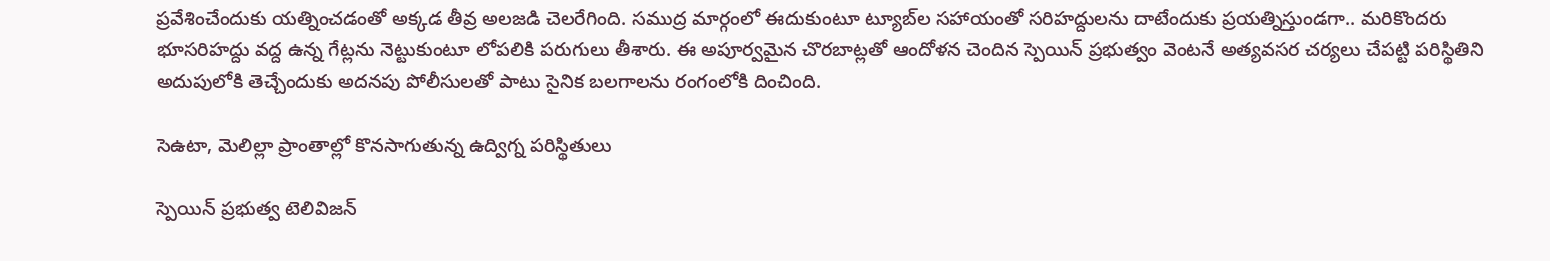ప్రవేశించేందుకు యత్నించడంతో అక్కడ తీవ్ర అలజడి చెలరేగింది. సముద్ర మార్గంలో ఈదుకుంటూ ట్యూబ్‌ల సహాయంతో సరిహద్దులను దాటేందుకు ప్రయత్నిస్తుండగా.. మరికొందరు భూసరిహద్దు వద్ద ఉన్న గేట్లను నెట్టుకుంటూ లోపలికి పరుగులు తీశారు. ఈ అపూర్వమైన చొరబాట్లతో ఆందోళన చెందిన స్పెయిన్ ప్రభుత్వం వెంటనే అత్యవసర చర్యలు చేపట్టి పరిస్థితిని అదుపులోకి తెచ్చేందుకు అదనపు పోలీసులతో పాటు సైనిక బలగాలను రంగంలోకి దించింది.

సెఉటా, మెలిల్లా ప్రాంతాల్లో కొనసాగుతున్న ఉద్విగ్న పరిస్థితులు

స్పెయిన్ ప్రభుత్వ టెలివిజన్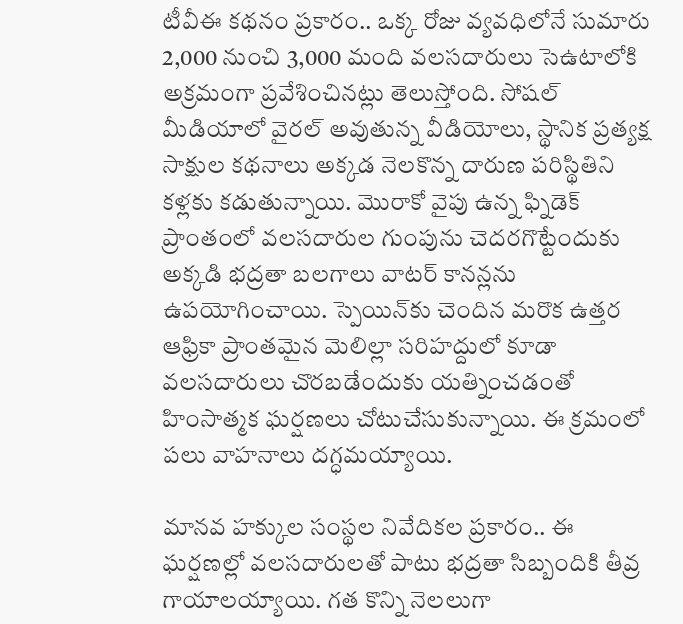టీవీఈ కథనం ప్రకారం.. ఒక్క రోజు వ్యవధిలోనే సుమారు 2,000 నుంచి 3,000 మంది వలసదారులు సెఉటాలోకి అక్రమంగా ప్రవేశించినట్లు తెలుస్తోంది. సోషల్ మీడియాలో వైరల్ అవుతున్న వీడియోలు, స్థానిక ప్రత్యక్ష సాక్షుల కథనాలు అక్కడ నెలకొన్న దారుణ పరిస్థితిని కళ్లకు కడుతున్నాయి. మొరాకో వైపు ఉన్న ఫ్నిడెక్ ప్రాంతంలో వలసదారుల గుంపును చెదరగొట్టేందుకు అక్కడి భద్రతా బలగాలు వాటర్ కానన్లను ఉపయోగించాయి. స్పెయిన్‌కు చెందిన మరొక ఉత్తర ఆఫ్రికా ప్రాంతమైన మెలిల్లా సరిహద్దులో కూడా వలసదారులు చొరబడేందుకు యత్నించడంతో హింసాత్మక ఘర్షణలు చోటుచేసుకున్నాయి. ఈ క్రమంలో పలు వాహనాలు దగ్ధమయ్యాయి.

మానవ హక్కుల సంస్థల నివేదికల ప్రకారం.. ఈ ఘర్షణల్లో వలసదారులతో పాటు భద్రతా సిబ్బందికి తీవ్ర గాయాలయ్యాయి. గత కొన్ని నెలలుగా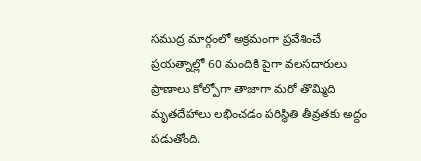సముద్ర మార్గంలో అక్రమంగా ప్రవేశించే ప్రయత్నాల్లో 60 మందికి పైగా వలసదారులు ప్రాణాలు కోల్పోగా తాజాగా మరో తొమ్మిది మృతదేహాలు లభించడం పరిస్థితి తీవ్రతకు అద్దం పడుతోంది.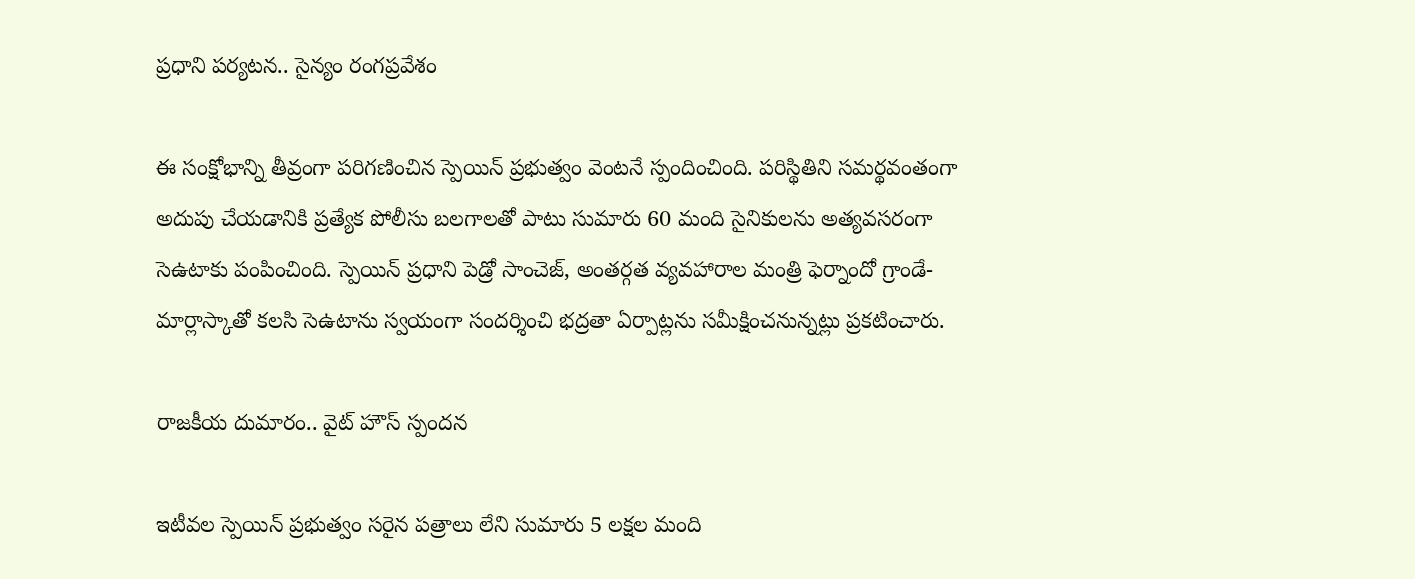ప్రధాని పర్యటన.. సైన్యం రంగప్రవేశం

ఈ సంక్షోభాన్ని తీవ్రంగా పరిగణించిన స్పెయిన్ ప్రభుత్వం వెంటనే స్పందించింది. పరిస్థితిని సమర్థవంతంగా అదుపు చేయడానికి ప్రత్యేక పోలీసు బలగాలతో పాటు సుమారు 60 మంది సైనికులను అత్యవసరంగా సెఉటాకు పంపించింది. స్పెయిన్ ప్రధాని పెడ్రో సాంచెజ్, అంతర్గత వ్యవహారాల మంత్రి ఫెర్నాందో గ్రాండే-మార్లాస్కాతో కలసి సెఉటాను స్వయంగా సందర్శించి భద్రతా ఏర్పాట్లను సమీక్షించనున్నట్లు ప్రకటించారు.

రాజకీయ దుమారం.. వైట్ హౌస్ స్పందన

ఇటీవల స్పెయిన్ ప్రభుత్వం సరైన పత్రాలు లేని సుమారు 5 లక్షల మంది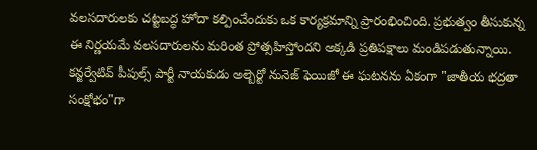వలసదారులకు చట్టబద్ధ హోదా కల్పించేందుకు ఒక కార్యక్రమాన్ని ప్రారంభించింది. ప్రభుత్వం తీసుకున్న ఈ నిర్ణయమే వలసదారులను మరింత ప్రోత్సహిస్తోందని అక్కడి ప్రతిపక్షాలు మండిపడుతున్నాయి. కన్జర్వేటివ్ పీపుల్స్ పార్టీ నాయకుడు అల్బెర్టో నునెజ్ ఫెయిజో ఈ ఘటనను ఏకంగా "జాతీయ భద్రతా సంక్షోభం"గా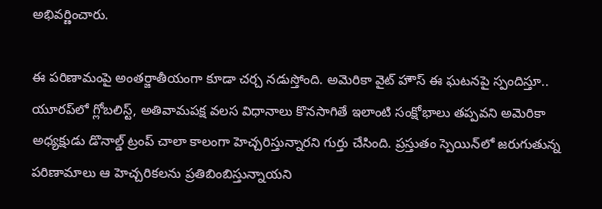అభివర్ణించారు.

ఈ పరిణామంపై అంతర్జాతీయంగా కూడా చర్చ నడుస్తోంది. అమెరికా వైట్ హౌస్ ఈ ఘటనపై స్పందిస్తూ.. యూరప్‌లో గ్లోబలిస్ట్, అతివామపక్ష వలస విధానాలు కొనసాగితే ఇలాంటి సంక్షోభాలు తప్పవని అమెరికా అధ్యక్షుడు డొనాల్డ్ ట్రంప్ చాలా కాలంగా హెచ్చరిస్తున్నారని గుర్తు చేసింది. ప్రస్తుతం స్పెయిన్‌లో జరుగుతున్న పరిణామాలు ఆ హెచ్చరికలను ప్రతిబింబిస్తున్నాయని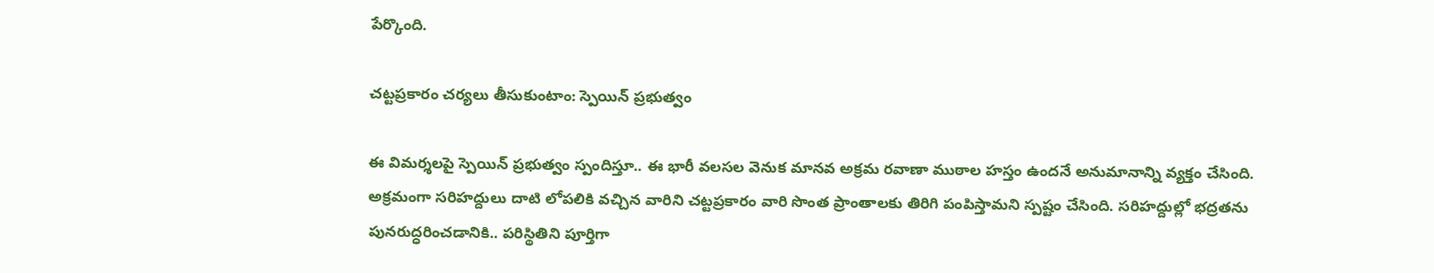పేర్కొంది.

చట్టప్రకారం చర్యలు తీసుకుంటాం: స్పెయిన్ ప్రభుత్వం

ఈ విమర్శలపై స్పెయిన్ ప్రభుత్వం స్పందిస్తూ.. ఈ భారీ వలసల వెనుక మానవ అక్రమ రవాణా ముఠాల హస్తం ఉందనే అనుమానాన్ని వ్యక్తం చేసింది. అక్రమంగా సరిహద్దులు దాటి లోపలికి వచ్చిన వారిని చట్టప్రకారం వారి సొంత ప్రాంతాలకు తిరిగి పంపిస్తామని స్పష్టం చేసింది. సరిహద్దుల్లో భద్రతను పునరుద్ధరించడానికి.. పరిస్థితిని పూర్తిగా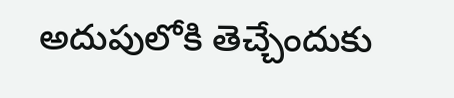అదుపులోకి తెచ్చేందుకు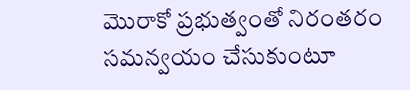మొరాకో ప్రభుత్వంతో నిరంతరం సమన్వయం చేసుకుంటూ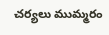చర్యలు ముమ్మరం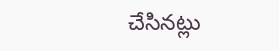చేసినట్లు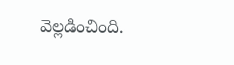వెల్లడించింది.